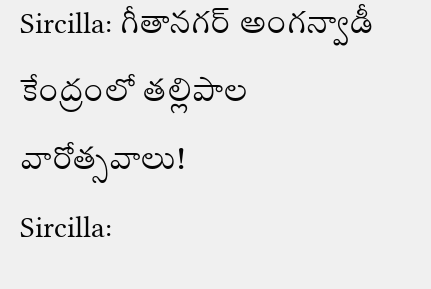Sircilla: గీతానగర్ అంగన్వాడీ కేంద్రంలో తల్లిపాల వారోత్సవాలు!
Sircilla: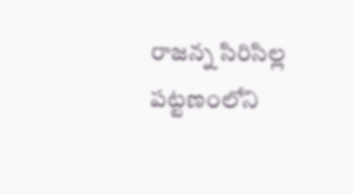రాజన్న సిరిసిల్ల పట్టణంలోని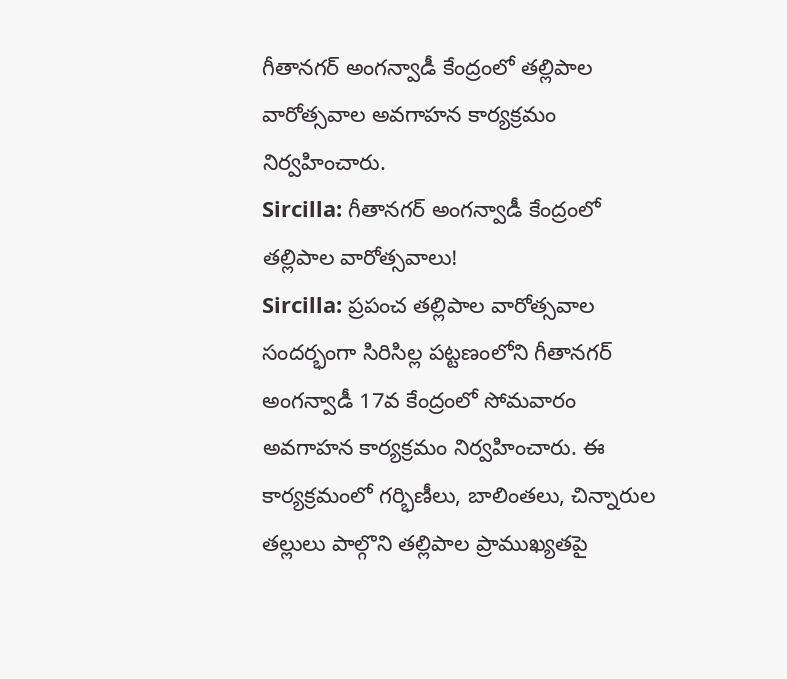గీతానగర్ అంగన్వాడీ కేంద్రంలో తల్లిపాల వారోత్సవాల అవగాహన కార్యక్రమం నిర్వహించారు.
Sircilla: గీతానగర్ అంగన్వాడీ కేంద్రంలో తల్లిపాల వారోత్సవాలు!
Sircilla: ప్రపంచ తల్లిపాల వారోత్సవాల సందర్భంగా సిరిసిల్ల పట్టణంలోని గీతానగర్ అంగన్వాడీ 17వ కేంద్రంలో సోమవారం అవగాహన కార్యక్రమం నిర్వహించారు. ఈ కార్యక్రమంలో గర్భిణీలు, బాలింతలు, చిన్నారుల తల్లులు పాల్గొని తల్లిపాల ప్రాముఖ్యతపై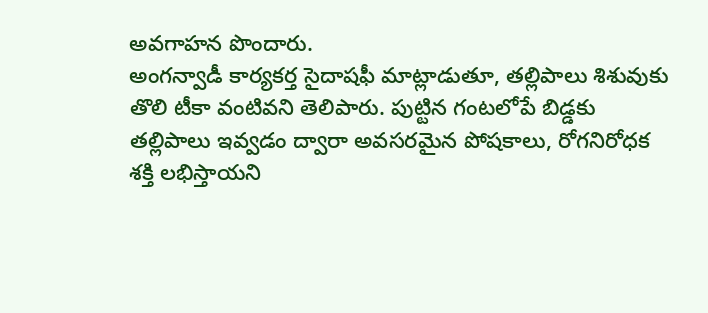అవగాహన పొందారు.
అంగన్వాడీ కార్యకర్త సైదాషఫీ మాట్లాడుతూ, తల్లిపాలు శిశువుకు తొలి టీకా వంటివని తెలిపారు. పుట్టిన గంటలోపే బిడ్డకు తల్లిపాలు ఇవ్వడం ద్వారా అవసరమైన పోషకాలు, రోగనిరోధక శక్తి లభిస్తాయని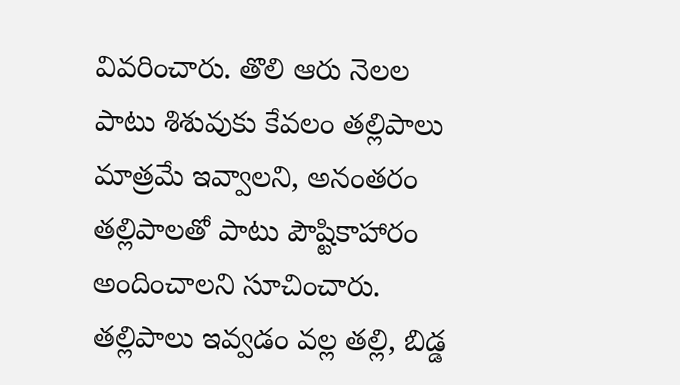వివరించారు. తొలి ఆరు నెలల పాటు శిశువుకు కేవలం తల్లిపాలు మాత్రమే ఇవ్వాలని, అనంతరం తల్లిపాలతో పాటు పౌష్టికాహారం అందించాలని సూచించారు.
తల్లిపాలు ఇవ్వడం వల్ల తల్లి, బిడ్డ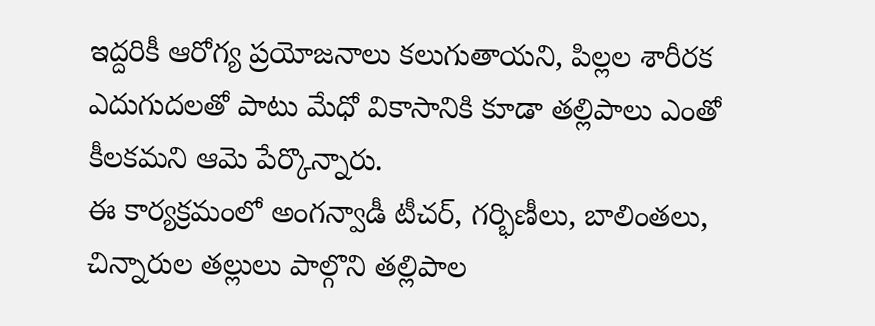ఇద్దరికీ ఆరోగ్య ప్రయోజనాలు కలుగుతాయని, పిల్లల శారీరక ఎదుగుదలతో పాటు మేధో వికాసానికి కూడా తల్లిపాలు ఎంతో కీలకమని ఆమె పేర్కొన్నారు.
ఈ కార్యక్రమంలో అంగన్వాడీ టీచర్, గర్భిణీలు, బాలింతలు, చిన్నారుల తల్లులు పాల్గొని తల్లిపాల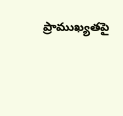ప్రాముఖ్యతపై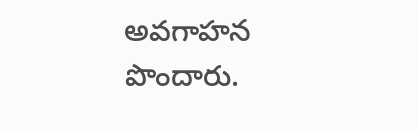అవగాహన పొందారు.